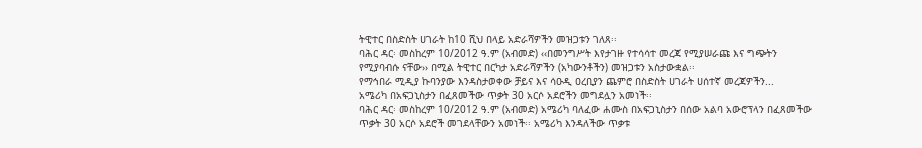ትዊተር በስድስት ሀገራት ከ10 ሺህ በላይ አድራሻዎችን መዝጋቱን ገለጸ፡፡
ባሕር ዳር፡ መስከረም 10/2012 ዓ.ም (አብመድ) ‹‹በመንግሥት እየታገዙ የተሳሳተ መረጃ የሚያሠራጩ እና ግጭትን የሚያባብሱ ናቸው›› በሚል ትዊተር በርካታ አድራሻዎችን (አካውንቶችን) መዝጋቱን አስታውቋል፡፡
የማኅበራ ሚዲያ ኩባንያው እንዳስታወቀው ቻይና እና ሳዑዲ ዐረቢያን ጨምሮ በስድስት ሀገራት ሀሰተኛ መረጃዎችን...
አሜሪካ በአፍጋኒስታን በፈጸመችው ጥቃት 30 አርሶ አደሮችን መግደሏን አመነች፡፡
ባሕር ዳር፡ መስከረም 10/2012 ዓ.ም (አብመድ) አሜሪካ ባለፈው ሐሙስ በአፍጋኒስታን በሰው አልባ አውሮፕላን በፈጸመችው ጥቃት 30 አርሶ አደሮች መገደላቸውን አመነች፡፡ አሜሪካ እንዳለችው ጥቃቱ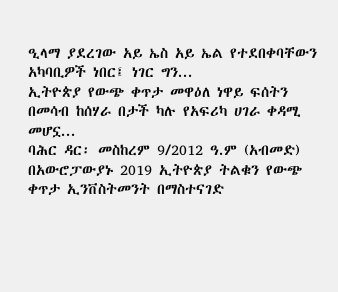ዒላማ ያደረገው አይ ኤስ አይ ኤል የተደበቀባቸውን አካባቢዎች ነበር፤ ነገር ግን...
ኢትዮጵያ የውጭ ቀጥታ መዋዕለ ነዋይ ፍሰትን በመሳብ ከሰሃራ በታች ካሉ የአፍሪካ ሀገራ ቀዳሚ መሆኗ...
ባሕር ዳር፡ መስከረም 9/2012 ዓ.ም (አብመድ) በአውሮፓውያኑ 2019 ኢትዮጵያ ትልቁን የውጭ ቀጥታ ኢንቨስትመንት በማስተናገድ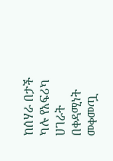ከሰሃራ በታች ካሉ የአፍሪካ ሀገራት በቀዳሚነት መቀመጧ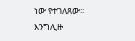ነው የተገለጸው፡፡
እንግሊዙ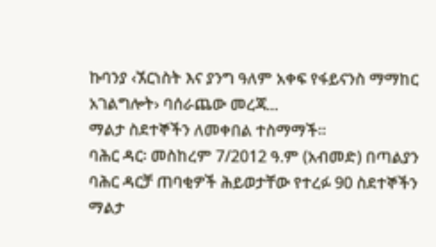ኩባንያ ‹ኧርነስት እና ያንግ ዓለም አቀፍ የፋይናንስ ማማከር አገልግሎት› ባሰራጨው መረጃ...
ማልታ ስደተኞችን ለመቀበል ተስማማች፡፡
ባሕር ዳር፡ መስከረም 7/2012 ዓ.ም (አብመድ) በጣልያን ባሕር ዳርቻ ጠባቂዎች ሕይወታቸው የተረፉ 90 ስደተኞችን ማልታ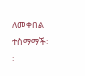ለመቀበል ተስማማች፡፡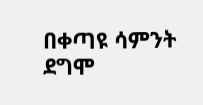በቀጣዩ ሳምንት ደግሞ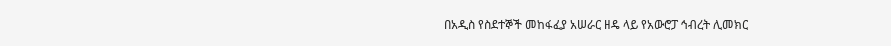በአዲስ የስደተኞች መከፋፈያ አሠራር ዘዴ ላይ የአውሮፓ ኅብረት ሊመክር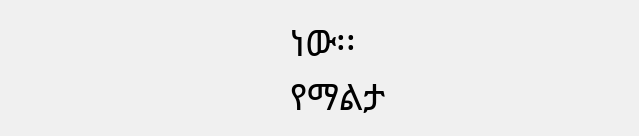ነው፡፡
የማልታ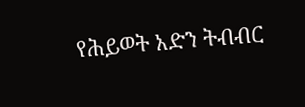የሕይወት አድን ትብብር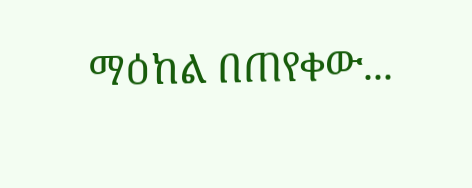ማዕከል በጠየቀው...